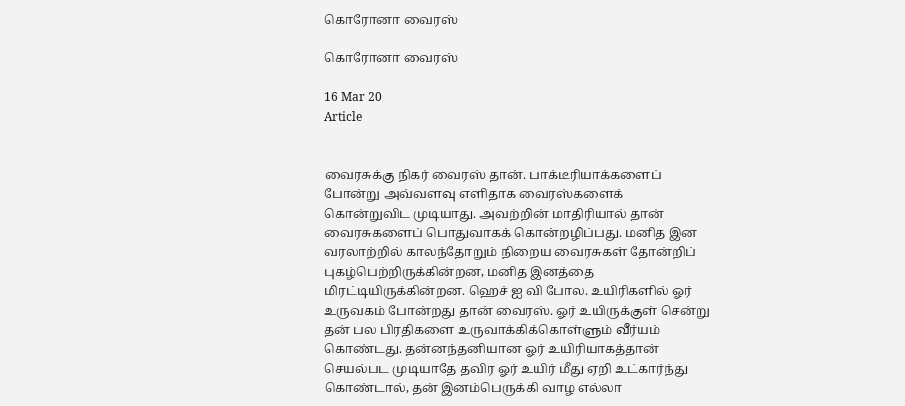கொரோனா வைரஸ்

கொரோனா வைரஸ்

16 Mar 20
Article


வைரசுக்கு நிகர் வைரஸ் தான். பாக்டீரியாக்களைப் போன்று அவ்வளவு எளிதாக வைரஸ்களைக் கொன்றுவிட முடியாது. அவற்றின் மாதிரியால் தான் வைரசுகளைப் பொதுவாகக் கொன்றழிப்பது. மனித இன வரலாற்றில் காலந்தோறும் நிறைய வைரசுகள் தோன்றிப் புகழ்பெற்றிருக்கின்றன, மனித இனத்தை மிரட்டியிருக்கின்றன. ஹெச் ஐ வி போல. உயிரிகளில் ஓர் உருவகம் போன்றது தான் வைரஸ். ஓர் உயிருக்குள் சென்று தன் பல பிரதிகளை உருவாக்கிக்கொள்ளும் வீர்யம் கொண்டது. தன்னந்தனியான ஓர் உயிரியாகத்தான் செயல்பட முடியாதே தவிர ஓர் உயிர் மீது ஏறி உட்கார்ந்து கொண்டால், தன் இனம்பெருக்கி வாழ எல்லா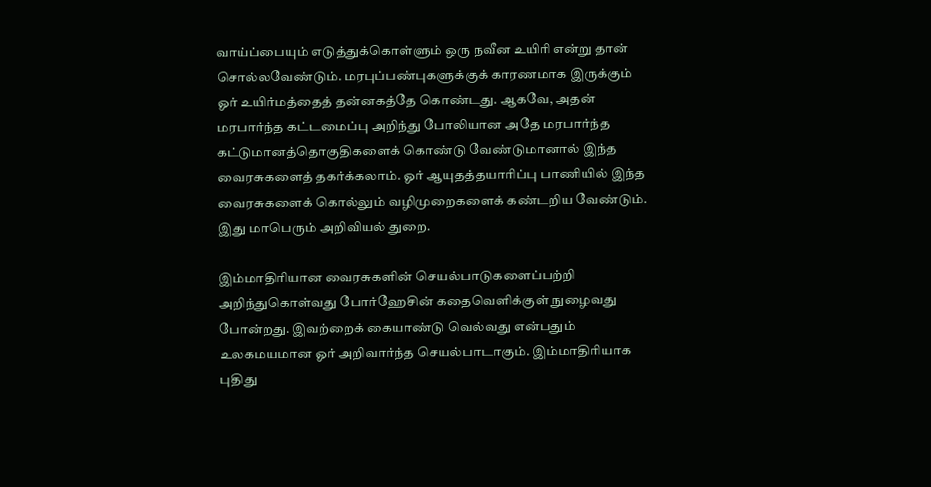வாய்ப்பையும் எடுத்துக்கொள்ளும் ஒரு நவீன உயிரி என்று தான் சொல்லவேண்டும். மரபுப்பண்புகளுக்குக் காரணமாக இருக்கும் ஓர் உயிர்மத்தைத் தன்னகத்தே கொண்டது. ஆகவே, அதன் மரபார்ந்த கட்டமைப்பு அறிந்து போலியான அதே மரபார்ந்த கட்டுமானத்தொகுதிகளைக் கொண்டு வேண்டுமானால் இந்த வைரசுகளைத் தகர்க்கலாம். ஓர் ஆயுதத்தயாரிப்பு பாணியில் இந்த வைரசுகளைக் கொல்லும் வழிமுறைகளைக் கண்டறிய வேண்டும். இது மாபெரும் அறிவியல் துறை.

இம்மாதிரியான வைரசுகளின் செயல்பாடுகளைப்பற்றி அறிந்துகொள்வது போர்ஹேசின் கதைவெளிக்குள் நுழைவது போன்றது. இவற்றைக் கையாண்டு வெல்வது என்பதும் உலகமயமான ஓர் அறிவார்ந்த செயல்பாடாகும். இம்மாதிரியாக புதிது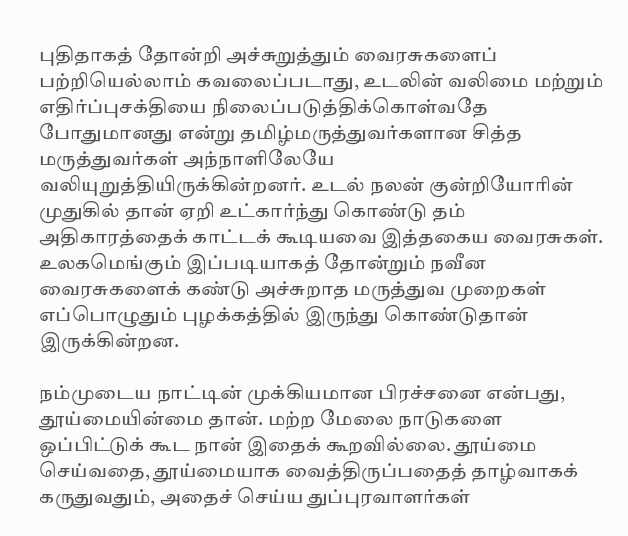புதிதாகத் தோன்றி அச்சுறுத்தும் வைரசுகளைப் பற்றியெல்லாம் கவலைப்படாது, உடலின் வலிமை மற்றும் எதிர்ப்புசக்தியை நிலைப்படுத்திக்கொள்வதே போதுமானது என்று தமிழ்மருத்துவர்களான சித்த மருத்துவர்கள் அந்நாளிலேயே வலியுறுத்தியிருக்கின்றனர். உடல் நலன் குன்றியோரின் முதுகில் தான் ஏறி உட்கார்ந்து கொண்டு தம் அதிகாரத்தைக் காட்டக் கூடியவை இத்தகைய வைரசுகள். உலகமெங்கும் இப்படியாகத் தோன்றும் நவீன வைரசுகளைக் கண்டு அச்சுறாத மருத்துவ முறைகள் எப்பொழுதும் புழக்கத்தில் இருந்து கொண்டுதான் இருக்கின்றன.

நம்முடைய நாட்டின் முக்கியமான பிரச்சனை என்பது, தூய்மையின்மை தான். மற்ற மேலை நாடுகளை ஒப்பிட்டுக் கூட நான் இதைக் கூறவில்லை. தூய்மை செய்வதை, தூய்மையாக வைத்திருப்பதைத் தாழ்வாகக் கருதுவதும், அதைச் செய்ய துப்புரவாளர்கள்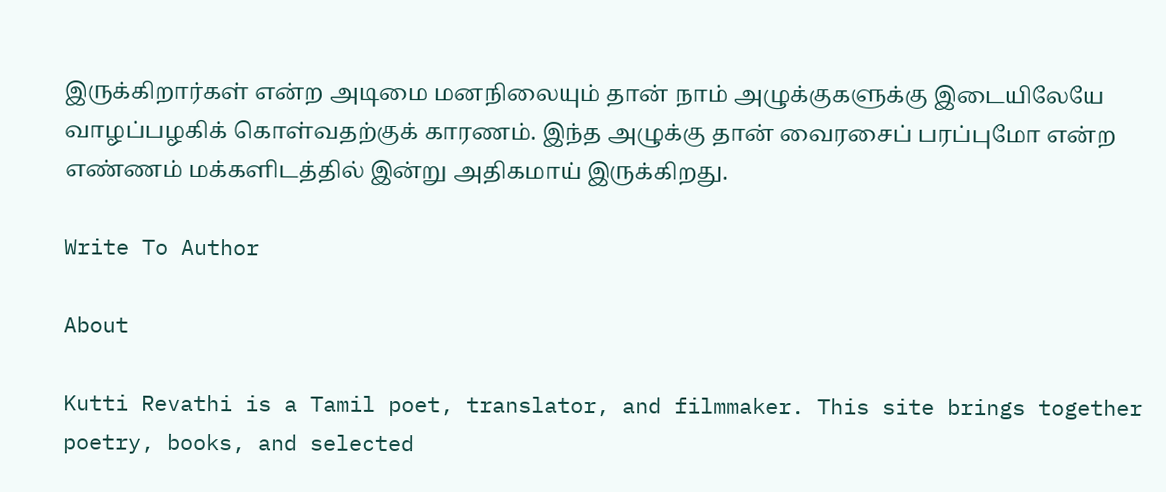இருக்கிறார்கள் என்ற அடிமை மனநிலையும் தான் நாம் அழுக்குகளுக்கு இடையிலேயே வாழப்பழகிக் கொள்வதற்குக் காரணம். இந்த அழுக்கு தான் வைரசைப் பரப்புமோ என்ற எண்ணம் மக்களிடத்தில் இன்று அதிகமாய் இருக்கிறது.

Write To Author

About

Kutti Revathi is a Tamil poet, translator, and filmmaker. This site brings together poetry, books, and selected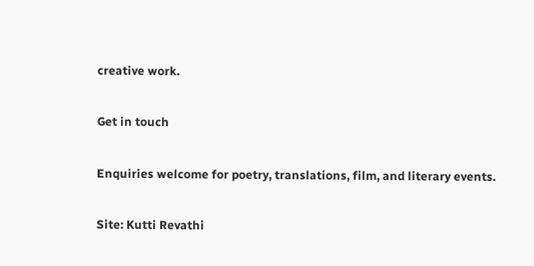creative work.

Get in touch

Enquiries welcome for poetry, translations, film, and literary events.

Site: Kutti Revathi